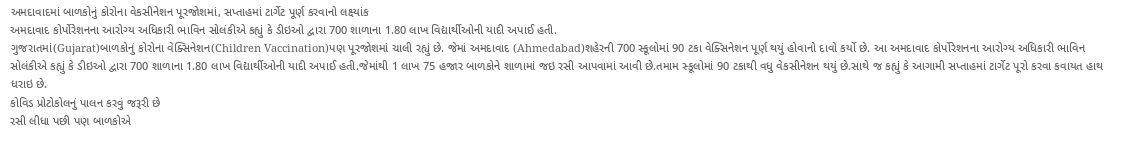અમદાવાદમાં બાળકોનું કોરોના વેકસીનેશન પૂરજોશમાં, સપ્તાહમાં ટાર્ગેટ પૂર્ણ કરવાનો લક્ષ્યાંક
અમદાવાદ કોર્પોરેશનના આરોગ્ય અધિકારી ભાવિન સોલંકીએ કહ્યું કે ડીઇઓ દ્વારા 700 શાળાના 1.80 લાખ વિદ્યાર્થીઓની યાદી અપાઈ હતી.
ગુજરાતમાં(Gujarat)બાળકોનું કોરોના વેક્સિનેશન(Children Vaccination)પણ પૂરજોશમાં ચાલી રહ્યું છે. જેમાં અમદાવાદ (Ahmedabad)શહેરની 700 સ્કૂલોમાં 90 ટકા વેક્સિનેશન પૂર્ણ થયું હોવાનો દાવો કર્યો છે. આ અમદાવાદ કોર્પોરેશનના આરોગ્ય અધિકારી ભાવિન સોલંકીએ કહ્યું કે ડીઇઓ દ્વારા 700 શાળાના 1.80 લાખ વિદ્યાર્થીઓની યાદી અપાઈ હતી.જેમાંથી 1 લાખ 75 હજાર બાળકોને શાળામાં જઇ રસી આપવામાં આવી છે.તમામ સ્કૂલોમાં 90 ટકાથી વધુ વેકસીનેશન થયું છે.સાથે જ કહ્યું કે આગામી સપ્તાહમાં ટાર્ગેટ પૂરો કરવા કવાયત હાથ ધરાઇ છે.
કોવિડ પ્રોટોકોલનું પાલન કરવું જરૂરી છે
રસી લીધા પછી પણ બાળકોએ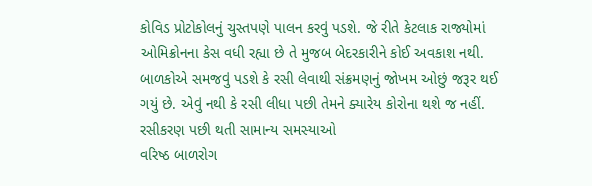કોવિડ પ્રોટોકોલનું ચુસ્તપણે પાલન કરવું પડશે. જે રીતે કેટલાક રાજ્યોમાં ઓમિક્રોનના કેસ વધી રહ્યા છે તે મુજબ બેદરકારીને કોઈ અવકાશ નથી. બાળકોએ સમજવું પડશે કે રસી લેવાથી સંક્રમણનું જોખમ ઓછું જરૂર થઈ ગયું છે. એવું નથી કે રસી લીધા પછી તેમને ક્યારેય કોરોના થશે જ નહીં.
રસીકરણ પછી થતી સામાન્ય સમસ્યાઓ
વરિષ્ઠ બાળરોગ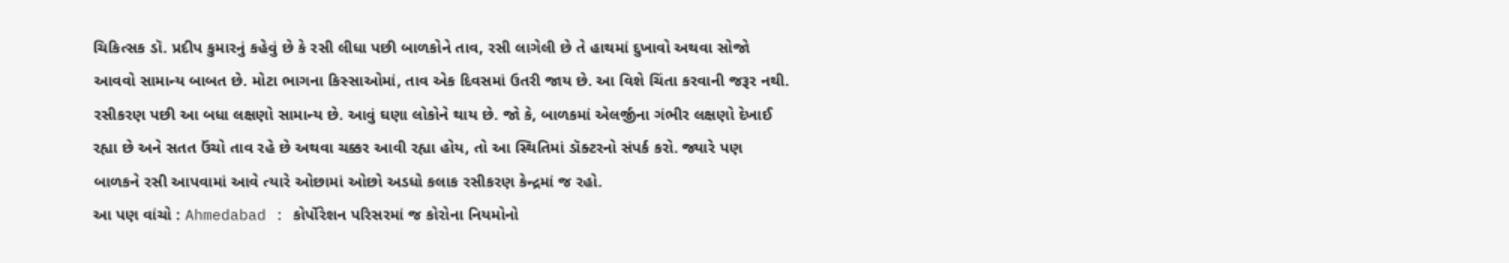ચિકિત્સક ડૉ. પ્રદીપ કુમારનું કહેવું છે કે રસી લીધા પછી બાળકોને તાવ, રસી લાગેલી છે તે હાથમાં દુખાવો અથવા સોજો આવવો સામાન્ય બાબત છે. મોટા ભાગના કિસ્સાઓમાં, તાવ એક દિવસમાં ઉતરી જાય છે. આ વિશે ચિંતા કરવાની જરૂર નથી. રસીકરણ પછી આ બધા લક્ષણો સામાન્ય છે. આવું ઘણા લોકોને થાય છે. જો કે, બાળકમાં એલર્જીના ગંભીર લક્ષણો દેખાઈ રહ્યા છે અને સતત ઉંચો તાવ રહે છે અથવા ચક્કર આવી રહ્યા હોય, તો આ સ્થિતિમાં ડૉક્ટરનો સંપર્ક કરો. જ્યારે પણ બાળકને રસી આપવામાં આવે ત્યારે ઓછામાં ઓછો અડધો કલાક રસીકરણ કેન્દ્રમાં જ રહો.
આ પણ વાંચો : Ahmedabad : કોર્પોરેશન પરિસરમાં જ કોરોના નિયમોનો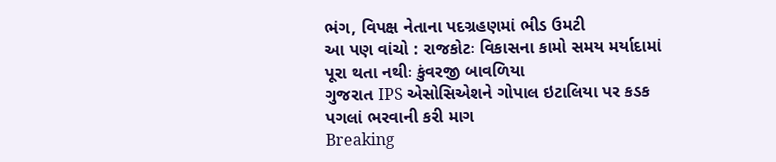ભંગ, વિપક્ષ નેતાના પદગ્રહણમાં ભીડ ઉમટી
આ પણ વાંચો : રાજકોટઃ વિકાસના કામો સમય મર્યાદામાં પૂરા થતા નથીઃ કુંવરજી બાવળિયા
ગુજરાત IPS એસોસિએશને ગોપાલ ઇટાલિયા પર કડક પગલાં ભરવાની કરી માગ
Breaking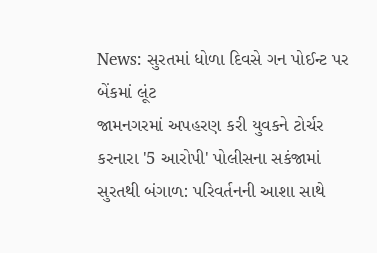News: સુરતમાં ધોળા દિવસે ગન પોઈન્ટ પર બેંકમાં લૂંટ
જામનગરમાં અપહરણ કરી યુવકને ટોર્ચર કરનારા '5 આરોપી' પોલીસના સકંજામાં
સુરતથી બંગાળ: પરિવર્તનની આશા સાથે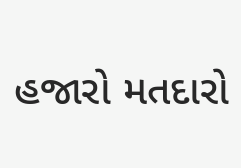હજારો મતદારો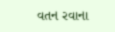વતન રવાના